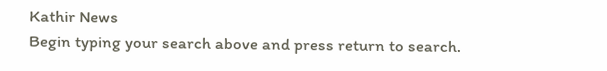Kathir News
Begin typing your search above and press return to search.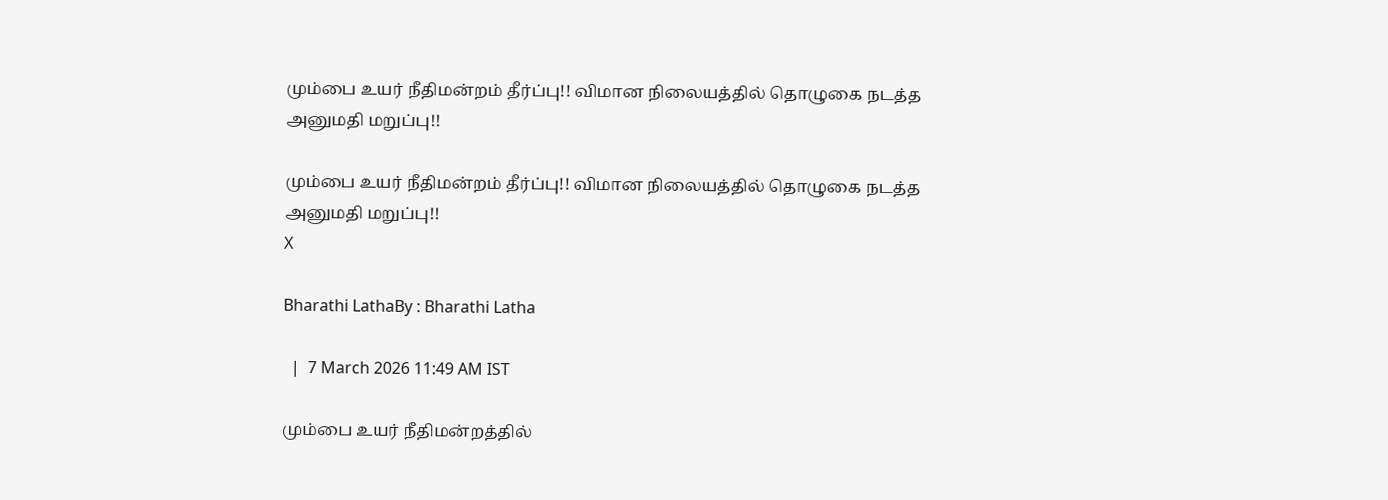மும்பை உயர் நீதிமன்றம் தீர்ப்பு!! விமான நிலையத்தில் தொழுகை நடத்த அனுமதி மறுப்பு!!

மும்பை உயர் நீதிமன்றம் தீர்ப்பு!! விமான நிலையத்தில் தொழுகை நடத்த அனுமதி மறுப்பு!!
X

Bharathi LathaBy : Bharathi Latha

  |  7 March 2026 11:49 AM IST

மும்பை உயர் நீதிமன்றத்தில்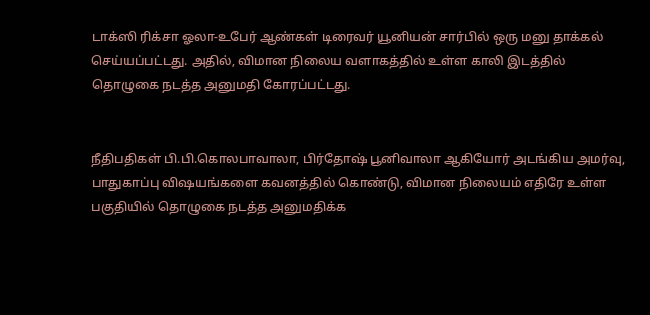டாக்ஸி ரிக்சா ஓலா-உபேர் ஆண்கள் டிரைவர் யூனியன் சார்பில் ஒரு மனு தாக்கல் செய்யப்பட்டது. அதில், விமான நிலைய வளாகத்தில் உள்ள காலி இடத்தில் தொழுகை நடத்த அனுமதி கோரப்பட்டது.


நீதிபதிகள் பி.பி.கொலபாவாலா, பிர்தோஷ் பூனிவாலா ஆகியோர் அடங்கிய அமர்வு, பாதுகாப்பு விஷயங்களை கவனத்தில் கொண்டு, விமான நிலையம் எதிரே உள்ள பகுதியில் தொழுகை நடத்த அனுமதிக்க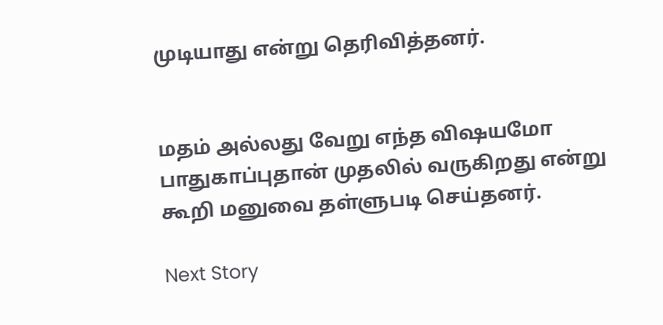முடியாது என்று தெரிவித்தனர்.


மதம் அல்லது வேறு எந்த விஷயமோ பாதுகாப்புதான் முதலில் வருகிறது என்று கூறி மனுவை தள்ளுபடி செய்தனர்.

Next Story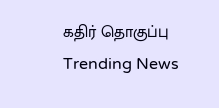கதிர் தொகுப்பு
Trending News